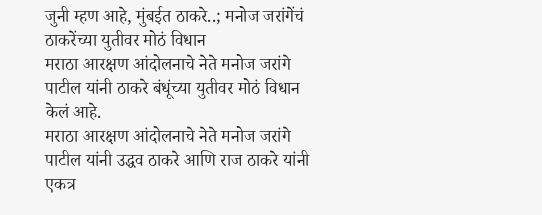जुनी म्हण आहे, मुंबईत ठाकरे..; मनोज जरांगेंचं ठाकरेंच्या युतीवर मोठं विधान
मराठा आरक्षण आंदोलनाचे नेते मनोज जरांगे पाटील यांनी ठाकरे बंधूंच्या युतीवर मोठं विधान केलं आहे.
मराठा आरक्षण आंदोलनाचे नेते मनोज जरांगे पाटील यांनी उद्धव ठाकरे आणि राज ठाकरे यांनी एकत्र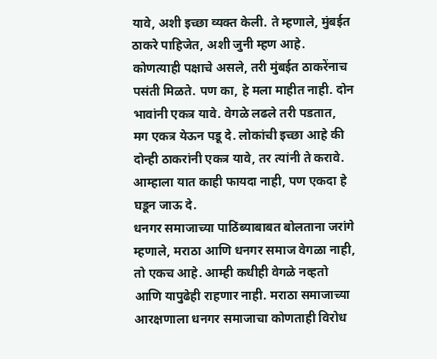यावे, अशी इच्छा व्यक्त केली. ते म्हणाले, मुंबईत ठाकरे पाहिजेत, अशी जुनी म्हण आहे. कोणत्याही पक्षाचे असले, तरी मुंबईत ठाकरेंनाच पसंती मिळते. पण का, हे मला माहीत नाही. दोन भावांनी एकत्र यावे. वेगळे लढले तरी पडतात, मग एकत्र येऊन पडू दे. लोकांची इच्छा आहे की दोन्ही ठाकरांनी एकत्र यावे, तर त्यांनी ते करावे. आम्हाला यात काही फायदा नाही, पण एकदा हे घडून जाऊ दे.
धनगर समाजाच्या पाठिंब्याबाबत बोलताना जरांगे म्हणाले, मराठा आणि धनगर समाज वेगळा नाही, तो एकच आहे. आम्ही कधीही वेगळे नव्हतो आणि यापुढेही राहणार नाही. मराठा समाजाच्या आरक्षणाला धनगर समाजाचा कोणताही विरोध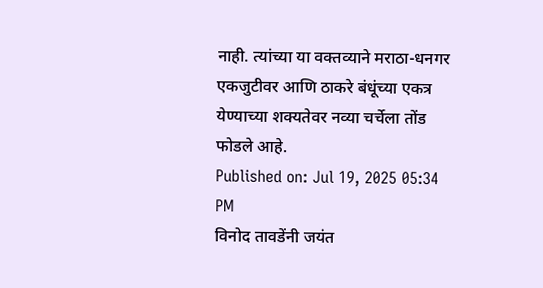नाही. त्यांच्या या वक्तव्याने मराठा-धनगर एकजुटीवर आणि ठाकरे बंधूंच्या एकत्र येण्याच्या शक्यतेवर नव्या चर्चेला तोंड फोडले आहे.
Published on: Jul 19, 2025 05:34 PM
विनोद तावडेंनी जयंत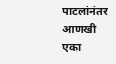पाटलांनंतर आणखी एका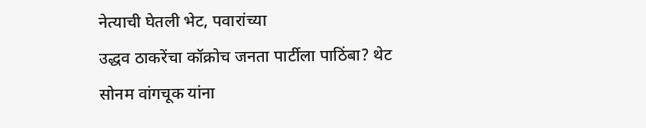नेत्याची घेतली भेट, पवारांच्या
उद्धव ठाकरेंचा कॉक्रोच जनता पार्टीला पाठिंबा? थेट सोनम वांगचूक यांना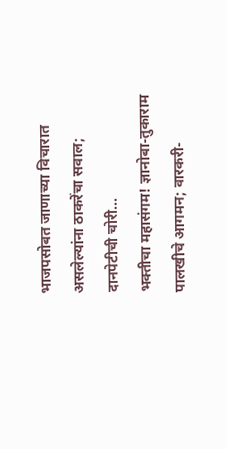भाजपसोबत जाणाच्या विचारात असलेल्यांना ठाकरेंचा सवाल; दानपेटीची चोरी...
भक्तीचा महासंगम! ज्ञानोबा-तुकाराम पालखीचे आगमन; वारकरी-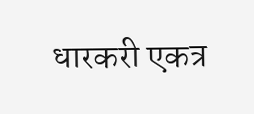धारकरी एकत्र